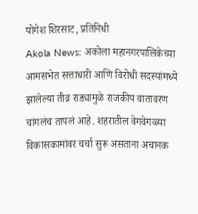योगेश शिरसाट, प्रतिनिधी
Akola News: अकोला महानगरपालिकेच्या आमसभेत सत्ताधारी आणि विरोधी सदस्यांमध्ये झालेल्या तीव्र राड्यामुळे राजकीय वातावरण चांगलंच तापलं आहे. शहरातील वेगवेगळ्या विकासकामांवर चर्चा सुरू असताना अचानक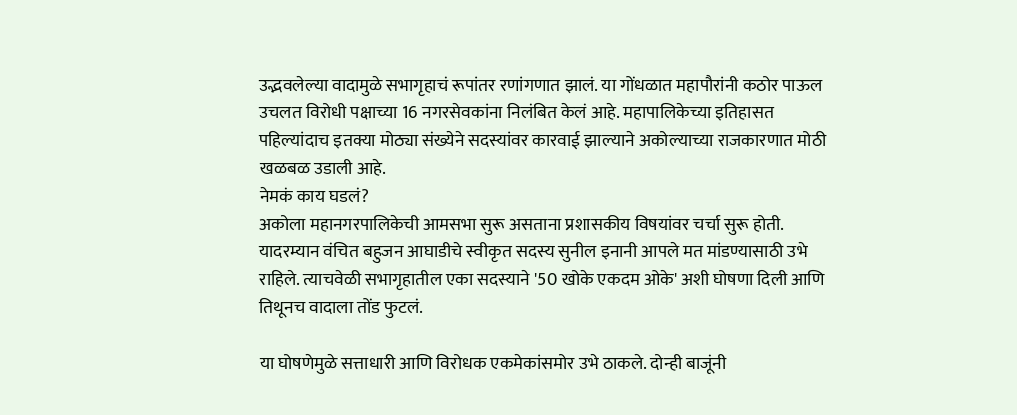उद्भवलेल्या वादामुळे सभागृहाचं रूपांतर रणांगणात झालं. या गोंधळात महापौरांनी कठोर पाऊल उचलत विरोधी पक्षाच्या 16 नगरसेवकांना निलंबित केलं आहे. महापालिकेच्या इतिहासत पहिल्यांदाच इतक्या मोठ्या संख्येने सदस्यांवर कारवाई झाल्याने अकोल्याच्या राजकारणात मोठी खळबळ उडाली आहे.
नेमकं काय घडलं?
अकोला महानगरपालिकेची आमसभा सुरू असताना प्रशासकीय विषयांवर चर्चा सुरू होती. यादरम्यान वंचित बहुजन आघाडीचे स्वीकृत सदस्य सुनील इनानी आपले मत मांडण्यासाठी उभे राहिले. त्याचवेळी सभागृहातील एका सदस्याने '50 खोके एकदम ओके' अशी घोषणा दिली आणि तिथूनच वादाला तोंड फुटलं.

या घोषणेमुळे सत्ताधारी आणि विरोधक एकमेकांसमोर उभे ठाकले. दोन्ही बाजूंनी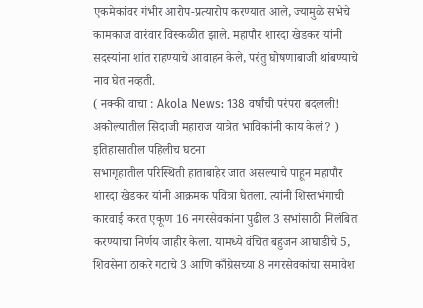एकमेकांवर गंभीर आरोप-प्रत्यारोप करण्यात आले, ज्यामुळे सभेचे कामकाज वारंवार विस्कळीत झाले. महापौर शारदा खेडकर यांनी सदस्यांना शांत राहण्याचे आवाहन केले, परंतु घोषणाबाजी थांबण्याचे नाव घेत नव्हती.
( नक्की वाचा : Akola News: 138 वर्षांची परंपरा बदलली! अकोल्यातील सिदाजी महाराज यात्रेत भाविकांनी काय केलं? )
इतिहासातील पहिलीच घटना
सभागृहातील परिस्थिती हाताबाहेर जात असल्याचे पाहून महापौर शारदा खेडकर यांनी आक्रमक पवित्रा घेतला. त्यांनी शिस्तभंगाची कारवाई करत एकूण 16 नगरसेवकांना पुढील 3 सभांसाठी निलंबित करण्याचा निर्णय जाहीर केला. यामध्ये वंचित बहुजन आघाडीचे 5, शिवसेना ठाकरे गटाचे 3 आणि काँग्रेसच्या 8 नगरसेवकांचा समावेश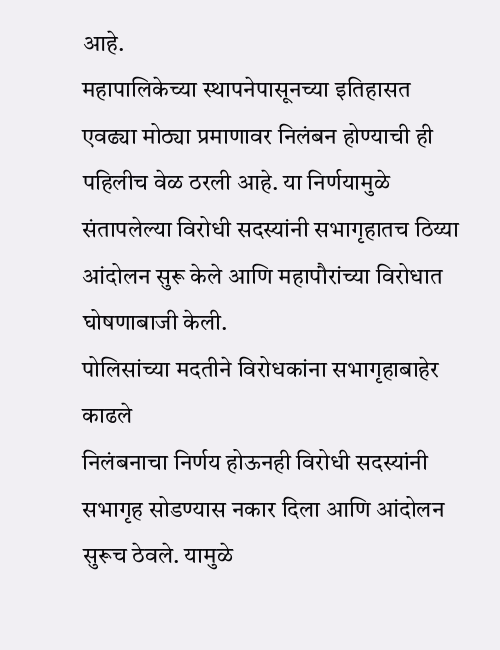आहे.
महापालिकेच्या स्थापनेपासूनच्या इतिहासत एवढ्या मोठ्या प्रमाणावर निलंबन होण्याची ही पहिलीच वेळ ठरली आहे. या निर्णयामुळे संतापलेल्या विरोधी सदस्यांनी सभागृहातच ठिय्या आंदोलन सुरू केले आणि महापौरांच्या विरोधात घोषणाबाजी केली.
पोलिसांच्या मदतीने विरोधकांना सभागृहाबाहेर काढले
निलंबनाचा निर्णय होऊनही विरोधी सदस्यांनी सभागृह सोडण्यास नकार दिला आणि आंदोलन सुरूच ठेवले. यामुळे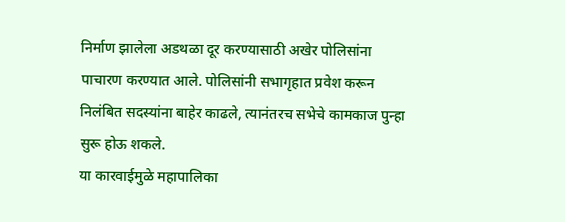निर्माण झालेला अडथळा दूर करण्यासाठी अखेर पोलिसांना पाचारण करण्यात आले. पोलिसांनी सभागृहात प्रवेश करून निलंबित सदस्यांना बाहेर काढले, त्यानंतरच सभेचे कामकाज पुन्हा सुरू होऊ शकले.
या कारवाईमुळे महापालिका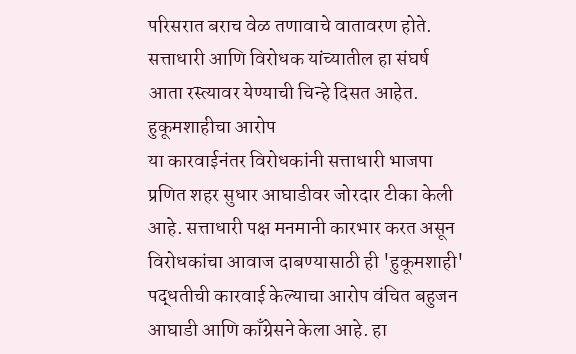परिसरात बराच वेळ तणावाचे वातावरण होते. सत्ताधारी आणि विरोधक यांच्यातील हा संघर्ष आता रस्त्यावर येण्याची चिन्हे दिसत आहेत.
हुकूमशाहीचा आरोप
या कारवाईनंतर विरोधकांनी सत्ताधारी भाजपा प्रणित शहर सुधार आघाडीवर जोरदार टीका केली आहे. सत्ताधारी पक्ष मनमानी कारभार करत असून विरोधकांचा आवाज दाबण्यासाठी ही 'हुकूमशाही' पद्धतीची कारवाई केल्याचा आरोप वंचित बहुजन आघाडी आणि काँग्रेसने केला आहे. हा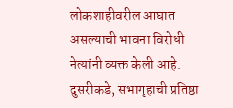लोकशाहीवरील आघात असल्याची भावना विरोधी नेत्यांनी व्यक्त केली आहे.
दुसरीकडे, सभागृहाची प्रतिष्ठा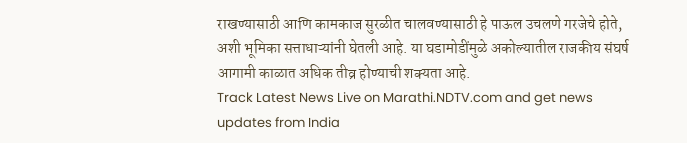राखण्यासाठी आणि कामकाज सुरळीत चालवण्यासाठी हे पाऊल उचलणे गरजेचे होते, अशी भूमिका सत्ताधाऱ्यांनी घेतली आहे. या घडामोडींमुळे अकोल्यातील राजकीय संघर्ष आगामी काळात अधिक तीव्र होण्याची शक्यता आहे.
Track Latest News Live on Marathi.NDTV.com and get news updates from India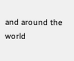and around the world